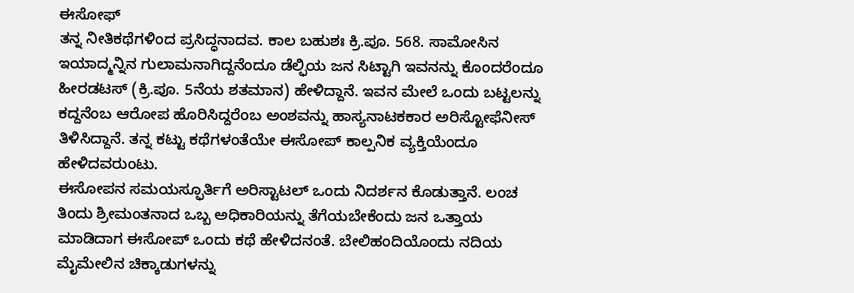ಈಸೋಫ್
ತನ್ನ ನೀತಿಕಥೆಗಳಿಂದ ಪ್ರಸಿದ್ಧನಾದವ. ಕಾಲ ಬಹುಶಃ ಕ್ರಿ.ಪೂ. 568. ಸಾಮೋಸಿನ ಇಯಾದ್ಮನ್ನಿನ ಗುಲಾಮನಾಗಿದ್ದನೆಂದೂ ಡೆಲ್ಫಿಯ ಜನ ಸಿಟ್ಟಾಗಿ ಇವನನ್ನು ಕೊಂದರೆಂದೂ ಹೀರಡಟಸ್ (ಕ್ರಿ.ಪೂ. 5ನೆಯ ಶತಮಾನ) ಹೇಳಿದ್ದಾನೆ. ಇವನ ಮೇಲೆ ಒಂದು ಬಟ್ಟಲನ್ನು ಕದ್ದನೆಂಬ ಆರೋಪ ಹೊರಿಸಿದ್ದರೆಂಬ ಅಂಶವನ್ನು ಹಾಸ್ಯನಾಟಕಕಾರ ಅರಿಸ್ಟೋಫೆನೀಸ್ ತಿಳಿಸಿದ್ದಾನೆ. ತನ್ನ ಕಟ್ಟು ಕಥೆಗಳಂತೆಯೇ ಈಸೋಪ್ ಕಾಲ್ಪನಿಕ ವ್ಯಕ್ತಿಯೆಂದೂ ಹೇಳಿದವರುಂಟು.
ಈಸೋಪನ ಸಮಯಸ್ಫೂರ್ತಿಗೆ ಅರಿಸ್ಟಾಟಲ್ ಒಂದು ನಿದರ್ಶನ ಕೊಡುತ್ತಾನೆ. ಲಂಚ ತಿಂದು ಶ್ರೀಮಂತನಾದ ಒಬ್ಬ ಅಧಿಕಾರಿಯನ್ನು ತೆಗೆಯಬೇಕೆಂದು ಜನ ಒತ್ತಾಯ ಮಾಡಿದಾಗ ಈಸೋಪ್ ಒಂದು ಕಥೆ ಹೇಳಿದನಂತೆ. ಬೇಲಿಹಂದಿಯೊಂದು ನದಿಯ ಮೈಮೇಲಿನ ಚಿಕ್ಕಾಡುಗಳನ್ನು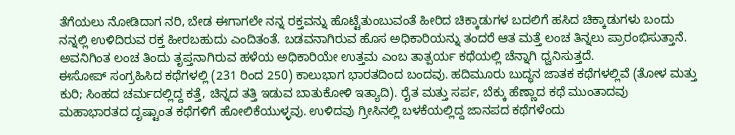ತೆಗೆಯಲು ನೋಡಿದಾಗ ನರಿ, ಬೇಡ ಈಗಾಗಲೇ ನನ್ನ ರಕ್ತವನ್ನು ಹೊಟ್ಟೆತುಂಬುವಂತೆ ಹೀರಿದ ಚಿಕ್ಕಾಡುಗಳ ಬದಲಿಗೆ ಹಸಿದ ಚಿಕ್ಕಾಡುಗಳು ಬಂದು ನನ್ನಲ್ಲಿ ಉಳಿದಿರುವ ರಕ್ತ ಹೀರಬಹುದು ಎಂದಿತಂತೆ. ಬಡವನಾಗಿರುವ ಹೊಸ ಅಧಿಕಾರಿಯನ್ನು ತಂದರೆ ಆತ ಮತ್ತೆ ಲಂಚ ತಿನ್ನಲು ಪ್ರಾರಂಭಿಸುತ್ತಾನೆ. ಅವನಿಗಿಂತ ಲಂಚ ತಿಂದು ತೃಪ್ತನಾಗಿರುವ ಹಳೆಯ ಅಧಿಕಾರಿಯೇ ಉತ್ತಮ ಎಂಬ ತಾತ್ಪರ್ಯ ಕಥೆಯಲ್ಲಿ ಚೆನ್ನಾಗಿ ಧ್ವನಿಸುತ್ತದೆ.
ಈಸೋಪ್ ಸಂಗ್ರಹಿಸಿದ ಕಥೆಗಳಲ್ಲಿ (231 ರಿಂದ 250) ಕಾಲುಭಾಗ ಭಾರತದಿಂದ ಬಂದವು. ಹದಿಮೂರು ಬುದ್ಧನ ಜಾತಕ ಕಥೆಗಳಲ್ಲಿವೆ (ತೋಳ ಮತ್ತು ಕುರಿ; ಸಿಂಹದ ಚರ್ಮದಲ್ಲಿದ್ದ ಕತ್ತೆ, ಚಿನ್ನದ ತತ್ತಿ ಇಡುವ ಬಾತುಕೋಳಿ ಇತ್ಯಾದಿ). ರೈತ ಮತ್ತು ಸರ್ಪ, ಬೆಕ್ಕು ಹೆಣ್ಣಾದ ಕಥೆ ಮುಂತಾದವು ಮಹಾಭಾರತದ ದೃಷ್ಟಾಂತ ಕಥೆಗಳಿಗೆ ಹೋಲಿಕೆಯುಳ್ಳವು. ಉಳಿದವು ಗ್ರೀಸಿನಲ್ಲಿ ಬಳಕೆಯಲ್ಲಿದ್ದ ಜಾನಪದ ಕಥೆಗಳೆಂದು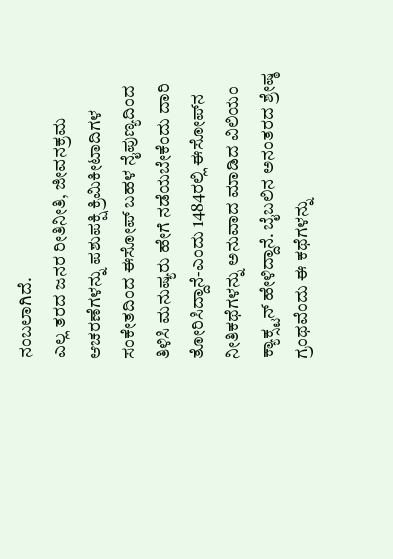ನಂಬಲಾಗಿದೆ.
ಎಲ್ಲ ತರದ ಜನರ ರೀತಿನೀತಿ, ಜೀವನಕ್ರಮ ಆಚರಣೆಗಳನ್ನು ಪಶುಪಕ್ಷಿ ಕ್ರಿಮಿಕೀಟಾದಿಗಳ ಸಂಕೇತದಿಂದ ಈಸೋಪ್ ಬಹಳ ನೈಪುಣ್ಯದಿಂದ ತಿಳಿಸಿ ಮನುಷ್ಯರು ಹೇಗೆ ನಡೆಯಬೇಕೆಂದು ದಾರಿ ತೋರಿಸಿದ್ದಾನೆ-ಎಂದು 1484ರಲ್ಲಿ ಈಸೋಪ್‍ನ ನೀತಿಕಥೆಗಳನ್ನು ಅನುವಾದ ಮಾಡಿದ ವಿಲಿಯಂ ಕ್ಯಾಕ್ಸ್ಟನ್ ಹೇಳಿದ್ದಾನೆ. ಬೈಬಲಿನ ಅನಂತರದ ಶ್ರೇಷ್ಠ ಗ್ರಂಥವೆಂದು ಈ ಕಥೆಗಳನ್ನು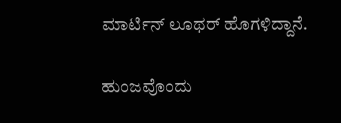ಮಾರ್ಟಿನ್ ಲೂಥರ್ ಹೊಗಳಿದ್ದಾನೆ.

ಹುಂಜವೊಂದು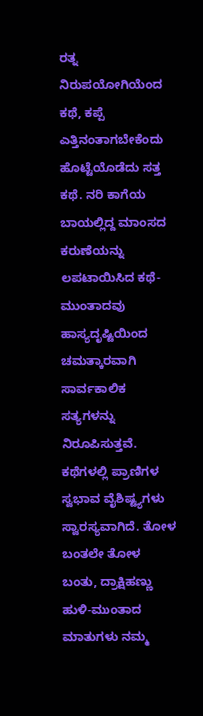ರತ್ನ ನಿರುಪಯೋಗಿಯೆಂದ ಕಥೆ, ಕಪ್ಪೆ ಎತ್ತಿನಂತಾಗಬೇಕೆಂದು ಹೊಟ್ಟೆಯೊಡೆದು ಸತ್ತ ಕಥೆ. ನರಿ ಕಾಗೆಯ ಬಾಯಲ್ಲಿದ್ದ ಮಾಂಸದ ಕರುಣೆಯನ್ನು ಲಪಟಾಯಿಸಿದ ಕಥೆ-ಮುಂತಾದವು ಹಾಸ್ಯದೃಷ್ಟಿಯಿಂದ ಚಮತ್ಕಾರವಾಗಿ ಸಾರ್ವಕಾಲಿಕ ಸತ್ಯಗಳನ್ನು ನಿರೂಪಿಸುತ್ತವೆ. ಕಥೆಗಳಲ್ಲಿ ಪ್ರಾಣಿಗಳ ಸ್ವಭಾವ ವೈಶಿಷ್ಟ್ಯಗಳು ಸ್ವಾರಸ್ಯವಾಗಿದೆ. ತೋಳ ಬಂತಲೇ ತೋಳ ಬಂತು, ದ್ರಾಕ್ಷಿಹಣ್ಣು ಹುಳಿ-ಮುಂತಾದ ಮಾತುಗಳು ನಮ್ಮ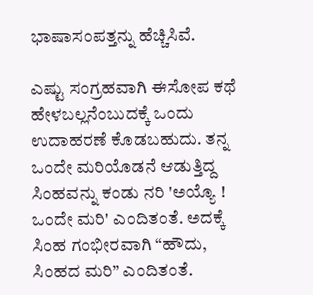ಭಾಷಾಸಂಪತ್ತನ್ನು ಹೆಚ್ಚಿಸಿವೆ.

ಎಷ್ಟು ಸಂಗ್ರಹವಾಗಿ ಈಸೋಪ ಕಥೆ ಹೇಳಬಲ್ಲನೆಂಬುದಕ್ಕೆ ಒಂದು ಉದಾಹರಣೆ ಕೊಡಬಹುದು. ತನ್ನ ಒಂದೇ ಮರಿಯೊಡನೆ ಆಡುತ್ತಿದ್ದ ಸಿಂಹವನ್ನು ಕಂಡು ನರಿ 'ಅಯ್ಯೊ ! ಒಂದೇ ಮರಿ' ಎಂದಿತಂತೆ. ಅದಕ್ಕೆ ಸಿಂಹ ಗಂಭೀರವಾಗಿ “ಹೌದು, ಸಿಂಹದ ಮರಿ” ಎಂದಿತಂತೆ.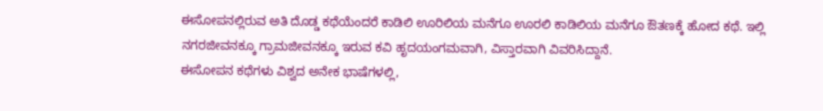ಈಸೋಪನಲ್ಲಿರುವ ಅತಿ ದೊಡ್ಡ ಕಥೆಯೆಂದರೆ ಕಾಡಿಲಿ ಊರಿಲಿಯ ಮನೆಗೂ ಊರಲಿ ಕಾಡಿಲಿಯ ಮನೆಗೂ ಔತಣಕ್ಕೆ ಹೋದ ಕಥೆ. ಇಲ್ಲಿ ನಗರಜೀವನಕ್ಕೂ ಗ್ರಾಮಜೀವನಕ್ಕೂ ಇರುವ ಕವಿ ಹೃದಯಂಗಮವಾಗಿ, ವಿಸ್ತಾರವಾಗಿ ವಿವರಿಸಿದ್ದಾನೆ.
ಈಸೋಪನ ಕಥೆಗಳು ವಿಶ್ವದ ಅನೇಕ ಭಾಷೆಗಳಲ್ಲಿ,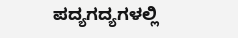ಪದ್ಯಗದ್ಯಗಳಲ್ಲಿ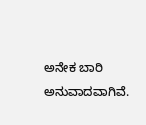ಅನೇಕ ಬಾರಿ ಅನುವಾದವಾಗಿವೆ.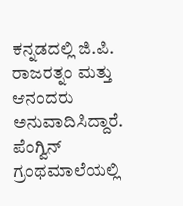ಕನ್ನಡದಲ್ಲಿ ಜಿ.ಪಿ. ರಾಜರತ್ನಂ ಮತ್ತು ಆನಂದರು ಅನುವಾದಿಸಿದ್ದಾರೆ. ಪೆಂಗ್ವಿನ್ ಗ್ರಂಥಮಾಲೆಯಲ್ಲಿ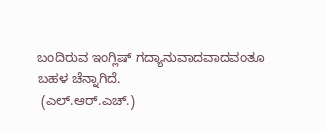ಬಂದಿರುವ ಇಂಗ್ಲಿಷ್ ಗದ್ಯಾನುವಾದವಾದವಂತೂ ಬಹಳ ಚೆನ್ನಾಗಿದೆ.
 (ಎಲ್.ಆರ್.ಎಚ್.)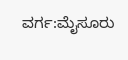ವರ್ಗ:ಮೈಸೂರು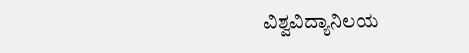ವಿಶ್ವವಿದ್ಯಾನಿಲಯ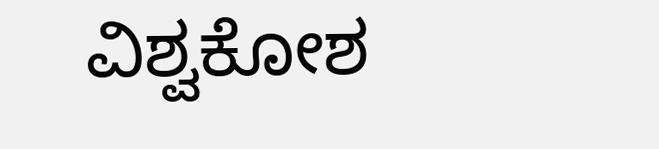ವಿಶ್ವಕೋಶ